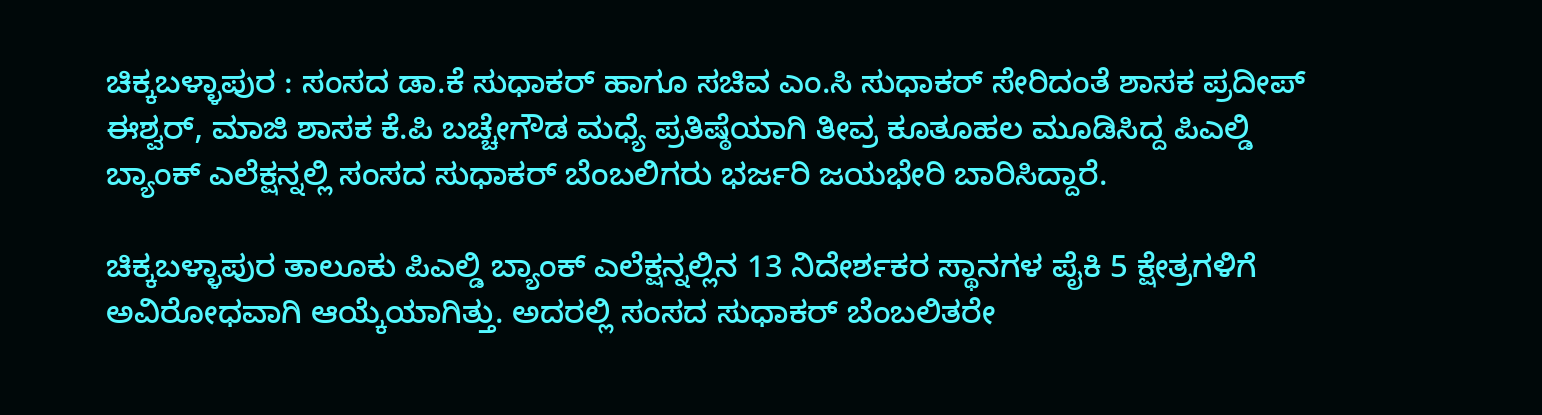ಚಿಕ್ಕಬಳ್ಳಾಪುರ : ಸಂಸದ ಡಾ.ಕೆ ಸುಧಾಕರ್ ಹಾಗೂ ಸಚಿವ ಎಂ.ಸಿ ಸುಧಾಕರ್ ಸೇರಿದಂತೆ ಶಾಸಕ ಪ್ರದೀಪ್ ಈಶ್ವರ್, ಮಾಜಿ ಶಾಸಕ ಕೆ.ಪಿ ಬಚ್ಚೇಗೌಡ ಮಧ್ಯೆ ಪ್ರತಿಷ್ಠೆಯಾಗಿ ತೀವ್ರ ಕೂತೂಹಲ ಮೂಡಿಸಿದ್ದ ಪಿಎಲ್ಡಿ ಬ್ಯಾಂಕ್ ಎಲೆಕ್ಷನ್ನಲ್ಲಿ ಸಂಸದ ಸುಧಾಕರ್ ಬೆಂಬಲಿಗರು ಭರ್ಜರಿ ಜಯಭೇರಿ ಬಾರಿಸಿದ್ದಾರೆ.

ಚಿಕ್ಕಬಳ್ಳಾಪುರ ತಾಲೂಕು ಪಿಎಲ್ಡಿ ಬ್ಯಾಂಕ್ ಎಲೆಕ್ಷನ್ನಲ್ಲಿನ 13 ನಿದೇರ್ಶಕರ ಸ್ಥಾನಗಳ ಪೈಕಿ 5 ಕ್ಷೇತ್ರಗಳಿಗೆ ಅವಿರೋಧವಾಗಿ ಆಯ್ಕೆಯಾಗಿತ್ತು. ಅದರಲ್ಲಿ ಸಂಸದ ಸುಧಾಕರ್ ಬೆಂಬಲಿತರೇ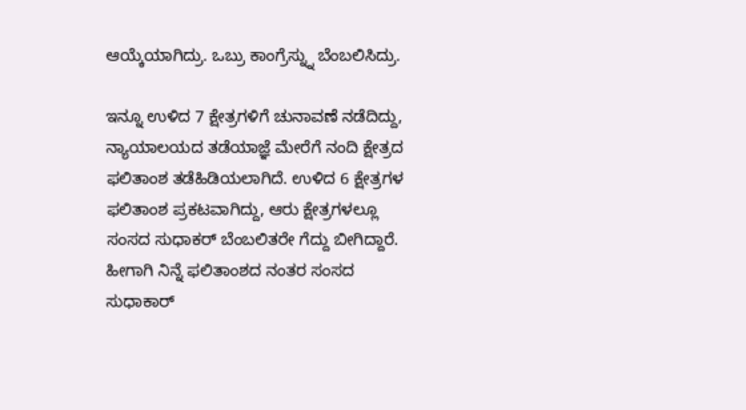ಆಯ್ಕೆಯಾಗಿದ್ರು. ಒಬ್ರು ಕಾಂಗ್ರೆಸ್ನ್ನು ಬೆಂಬಲಿಸಿದ್ರು.

ಇನ್ನೂ ಉಳಿದ 7 ಕ್ಷೇತ್ರಗಳಿಗೆ ಚುನಾವಣೆ ನಡೆದಿದ್ದು, ನ್ಯಾಯಾಲಯದ ತಡೆಯಾಜ್ಞೆ ಮೇರೆಗೆ ನಂದಿ ಕ್ಷೇತ್ರದ ಫಲಿತಾಂಶ ತಡೆಹಿಡಿಯಲಾಗಿದೆ. ಉಳಿದ 6 ಕ್ಷೇತ್ರಗಳ ಫಲಿತಾಂಶ ಪ್ರಕಟವಾಗಿದ್ದು, ಆರು ಕ್ಷೇತ್ರಗಳಲ್ಲೂ ಸಂಸದ ಸುಧಾಕರ್ ಬೆಂಬಲಿತರೇ ಗೆದ್ದು ಬೀಗಿದ್ದಾರೆ. ಹೀಗಾಗಿ ನಿನ್ನೆ ಫಲಿತಾಂಶದ ನಂತರ ಸಂಸದ ಸುಧಾಕಾರ್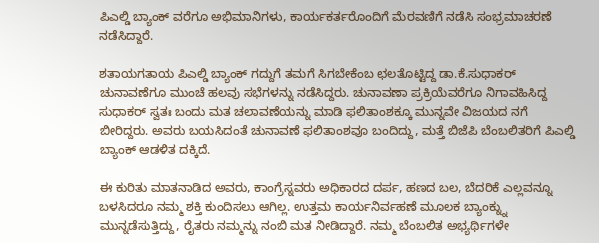ಪಿಎಲ್ಡಿ ಬ್ಯಾಂಕ್ ವರೆಗೂ ಅಭಿಮಾನಿಗಳು, ಕಾರ್ಯಕರ್ತರೊಂದಿಗೆ ಮೆರವಣಿಗೆ ನಡೆಸಿ ಸಂಭ್ರಮಾಚರಣೆ ನಡೆಸಿದ್ದಾರೆ.

ಶತಾಯಗತಾಯ ಪಿಎಲ್ಡಿ ಬ್ಯಾಂಕ್ ಗದ್ದುಗೆ ತಮಗೆ ಸಿಗಬೇಕೆಂಬ ಛಲತೊಟ್ಟಿದ್ದ ಡಾ.ಕೆ.ಸುಧಾಕರ್ ಚುನಾವಣೆಗೂ ಮುಂಚೆ ಹಲವು ಸಭೆಗಳನ್ನು ನಡೆಸಿದ್ದರು. ಚುನಾವಣಾ ಪ್ರಕ್ರಿಯೆವರೆಗೂ ನಿಗಾವಹಿಸಿದ್ದ ಸುಧಾಕರ್ ಸ್ವತಃ ಬಂದು ಮತ ಚಲಾವಣೆಯನ್ನು ಮಾಡಿ ಫಲಿತಾಂಶಕ್ಕೂ ಮುನ್ನವೇ ವಿಜಯದ ನಗೆ ಬೀರಿದ್ದರು. ಅವರು ಬಯಸಿದಂತೆ ಚುನಾವಣೆ ಫಲಿತಾಂಶವೂ ಬಂದಿದ್ದು, ಮತ್ತೆ ಬಿಜೆಪಿ ಬೆಂಬಲಿತರಿಗೆ ಪಿಎಲ್ಡಿ ಬ್ಯಾಂಕ್ ಆಡಳಿತ ದಕ್ಕಿದೆ.

ಈ ಕುರಿತು ಮಾತನಾಡಿದ ಅವರು, ಕಾಂಗ್ರೆಸ್ನವರು ಅಧಿಕಾರದ ದರ್ಪ, ಹಣದ ಬಲ, ಬೆದರಿಕೆ ಎಲ್ಲವನ್ನೂ ಬಳಸಿದರೂ ನಮ್ಮ ಶಕ್ತಿ ಕುಂದಿಸಲು ಆಗಿಲ್ಲ. ಉತ್ತಮ ಕಾರ್ಯನಿರ್ವಹಣೆ ಮೂಲಕ ಬ್ಯಾಂಕ್ನ್ನು ಮುನ್ನಡೆಸುತ್ತಿದ್ದು, ರೈತರು ನಮ್ಮನ್ನು ನಂಬಿ ಮತ ನೀಡಿದ್ದಾರೆ. ನಮ್ಮ ಬೆಂಬಲಿತ ಅಭ್ಯರ್ಥಿಗಳೇ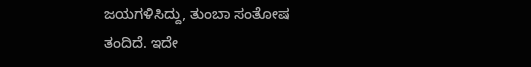ಜಯಗಳಿಸಿದ್ದು, ತುಂಬಾ ಸಂತೋಷ ತಂದಿದೆ. ಇದೇ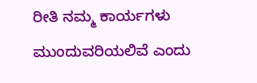ರೀತಿ ನಮ್ಮ ಕಾರ್ಯಗಳು ಮುಂದುವರಿಯಲಿವೆ ಎಂದು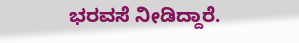ಭರವಸೆ ನೀಡಿದ್ದಾರೆ.